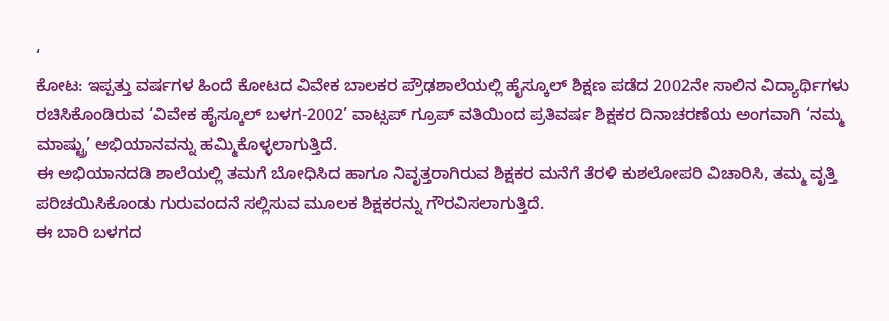‘
ಕೋಟ: ಇಪ್ಪತ್ತು ವರ್ಷಗಳ ಹಿಂದೆ ಕೋಟದ ವಿವೇಕ ಬಾಲಕರ ಪ್ರೌಢಶಾಲೆಯಲ್ಲಿ ಹೈಸ್ಕೂಲ್ ಶಿಕ್ಷಣ ಪಡೆದ 2002ನೇ ಸಾಲಿನ ವಿದ್ಯಾರ್ಥಿಗಳು ರಚಿಸಿಕೊಂಡಿರುವ ‘ವಿವೇಕ ಹೈಸ್ಕೂಲ್ ಬಳಗ-2002’ ವಾಟ್ಸಪ್ ಗ್ರೂಪ್ ವತಿಯಿಂದ ಪ್ರತಿವರ್ಷ ಶಿಕ್ಷಕರ ದಿನಾಚರಣೆಯ ಅಂಗವಾಗಿ ‘ನಮ್ಮ ಮಾಷ್ಟ್ರು’ ಅಭಿಯಾನವನ್ನು ಹಮ್ಮಿಕೊಳ್ಳಲಾಗುತ್ತಿದೆ.
ಈ ಅಭಿಯಾನದಡಿ ಶಾಲೆಯಲ್ಲಿ ತಮಗೆ ಬೋಧಿಸಿದ ಹಾಗೂ ನಿವೃತ್ತರಾಗಿರುವ ಶಿಕ್ಷಕರ ಮನೆಗೆ ತೆರಳಿ ಕುಶಲೋಪರಿ ವಿಚಾರಿಸಿ, ತಮ್ಮ ವೃತ್ತಿ ಪರಿಚಯಿಸಿಕೊಂಡು ಗುರುವಂದನೆ ಸಲ್ಲಿಸುವ ಮೂಲಕ ಶಿಕ್ಷಕರನ್ನು ಗೌರವಿಸಲಾಗುತ್ತಿದೆ.
ಈ ಬಾರಿ ಬಳಗದ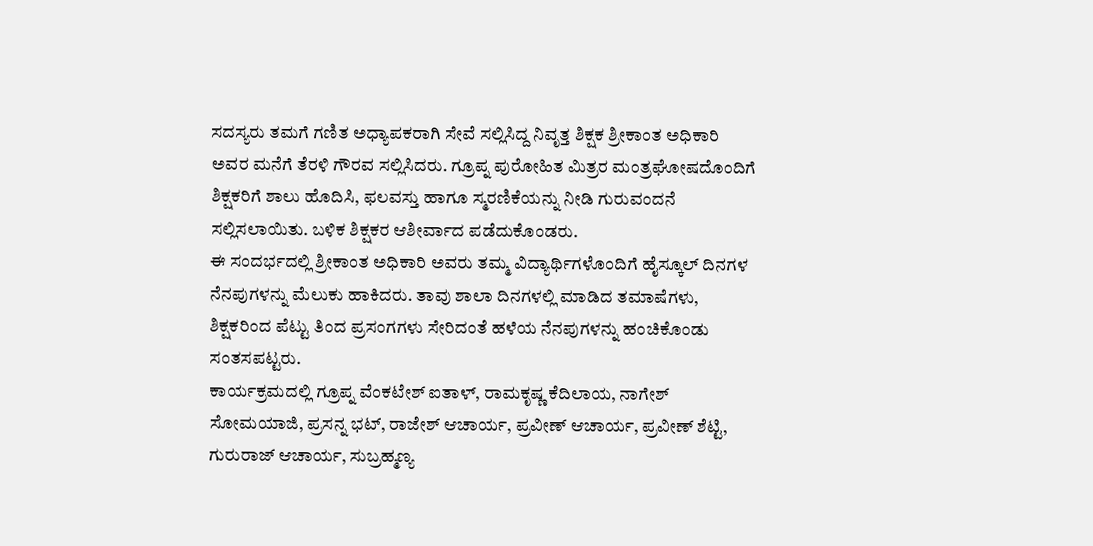ಸದಸ್ಯರು ತಮಗೆ ಗಣಿತ ಅಧ್ಯಾಪಕರಾಗಿ ಸೇವೆ ಸಲ್ಲಿಸಿದ್ದ ನಿವೃತ್ತ ಶಿಕ್ಷಕ ಶ್ರೀಕಾಂತ ಅಧಿಕಾರಿ ಅವರ ಮನೆಗೆ ತೆರಳಿ ಗೌರವ ಸಲ್ಲಿಸಿದರು. ಗ್ರೂಪ್ನ ಪುರೋಹಿತ ಮಿತ್ರರ ಮಂತ್ರಘೋಷದೊಂದಿಗೆ ಶಿಕ್ಷಕರಿಗೆ ಶಾಲು ಹೊದಿಸಿ, ಫಲವಸ್ತು ಹಾಗೂ ಸ್ಮರಣಿಕೆಯನ್ನು ನೀಡಿ ಗುರುವಂದನೆ ಸಲ್ಲಿಸಲಾಯಿತು. ಬಳಿಕ ಶಿಕ್ಷಕರ ಆಶೀರ್ವಾದ ಪಡೆದುಕೊಂಡರು.
ಈ ಸಂದರ್ಭದಲ್ಲಿ ಶ್ರೀಕಾಂತ ಅಧಿಕಾರಿ ಅವರು ತಮ್ಮ ವಿದ್ಯಾರ್ಥಿಗಳೊಂದಿಗೆ ಹೈಸ್ಕೂಲ್ ದಿನಗಳ ನೆನಪುಗಳನ್ನು ಮೆಲುಕು ಹಾಕಿದರು. ತಾವು ಶಾಲಾ ದಿನಗಳಲ್ಲಿ ಮಾಡಿದ ತಮಾಷೆಗಳು, ಶಿಕ್ಷಕರಿಂದ ಪೆಟ್ಟು ತಿಂದ ಪ್ರಸಂಗಗಳು ಸೇರಿದಂತೆ ಹಳೆಯ ನೆನಪುಗಳನ್ನು ಹಂಚಿಕೊಂಡು ಸಂತಸಪಟ್ಟರು.
ಕಾರ್ಯಕ್ರಮದಲ್ಲಿ ಗ್ರೂಪ್ನ ವೆಂಕಟೇಶ್ ಐತಾಳ್, ರಾಮಕೃಷ್ಣ ಕೆದಿಲಾಯ, ನಾಗೇಶ್ ಸೋಮಯಾಜಿ, ಪ್ರಸನ್ನ ಭಟ್, ರಾಜೇಶ್ ಆಚಾರ್ಯ, ಪ್ರವೀಣ್ ಆಚಾರ್ಯ, ಪ್ರವೀಣ್ ಶೆಟ್ಟಿ, ಗುರುರಾಜ್ ಆಚಾರ್ಯ, ಸುಬ್ರಹ್ಮಣ್ಯ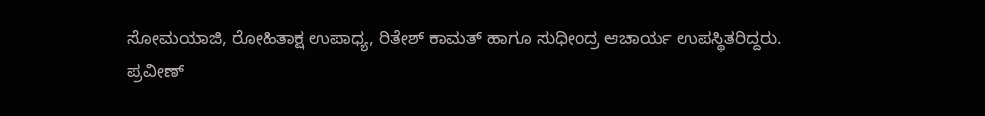ಸೋಮಯಾಜಿ, ರೋಹಿತಾಕ್ಷ ಉಪಾಧ್ಯ, ರಿತೇಶ್ ಕಾಮತ್ ಹಾಗೂ ಸುಧೀಂದ್ರ ಆಚಾರ್ಯ ಉಪಸ್ಥಿತರಿದ್ದರು.
ಪ್ರವೀಣ್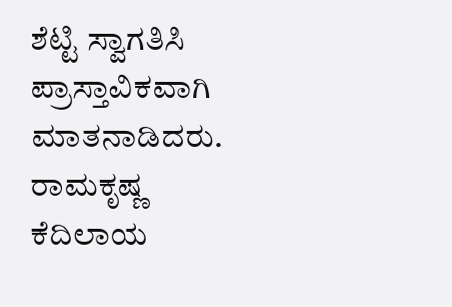ಶೆಟ್ಟಿ ಸ್ವಾಗತಿಸಿ ಪ್ರಾಸ್ತಾವಿಕವಾಗಿ ಮಾತನಾಡಿದರು. ರಾಮಕೃಷ್ಣ ಕೆದಿಲಾಯ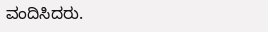ವಂದಿಸಿದರು.